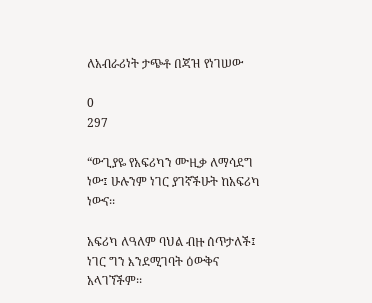ለአብራሪነት ታጭቶ በጃዝ የነገሠው

0
297

“ውጊያዬ የአፍሪካን ሙዚቃ ለማሳደግ ነው፤ ሁሉንም ነገር ያገኛችሁት ከአፍሪካ ነውና፡፡

አፍሪካ ለዓለም ባህል ብዙ ሰጥታለች፤ ነገር ግን እንደሚገባት ዕውቅና አላገኘችም፡፡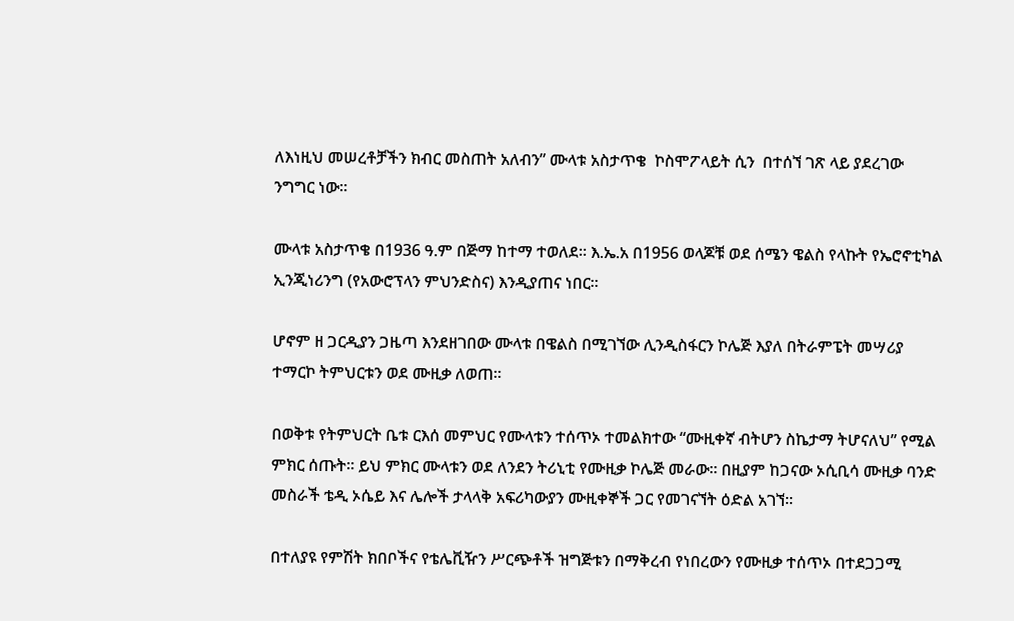ለእነዚህ መሠረቶቻችን ክብር መስጠት አለብን” ሙላቱ አስታጥቄ  ኮስሞፖላይት ሲን  በተሰኘ ገጽ ላይ ያደረገው ንግግር ነው፡፡

ሙላቱ አስታጥቄ በ1936 ዓ.ም በጅማ ከተማ ተወለደ፡፡ እ.ኤ.አ በ1956 ወላጆቹ ወደ ሰሜን ዌልስ የላኩት የኤሮኖቲካል ኢንጂነሪንግ (የአውሮፕላን ምህንድስና) እንዲያጠና ነበር፡፡

ሆኖም ዘ ጋርዲያን ጋዜጣ እንደዘገበው ሙላቱ በዌልስ በሚገኘው ሊንዲስፋርን ኮሌጅ እያለ በትራምፔት መሣሪያ ተማርኮ ትምህርቱን ወደ ሙዚቃ ለወጠ፡፡

በወቅቱ የትምህርት ቤቱ ርእሰ መምህር የሙላቱን ተሰጥኦ ተመልክተው “ሙዚቀኛ ብትሆን ስኬታማ ትሆናለህ” የሚል ምክር ሰጡት፡፡ ይህ ምክር ሙላቱን ወደ ለንደን ትሪኒቲ የሙዚቃ ኮሌጅ መራው፡፡ በዚያም ከጋናው ኦሲቢሳ ሙዚቃ ባንድ መስራች ቴዲ ኦሴይ እና ሌሎች ታላላቅ አፍሪካውያን ሙዚቀኞች ጋር የመገናኘት ዕድል አገኘ፡፡

በተለያዩ የምሽት ክበቦችና የቴሌቪዥን ሥርጭቶች ዝግጅቱን በማቅረብ የነበረውን የሙዚቃ ተሰጥኦ በተደጋጋሚ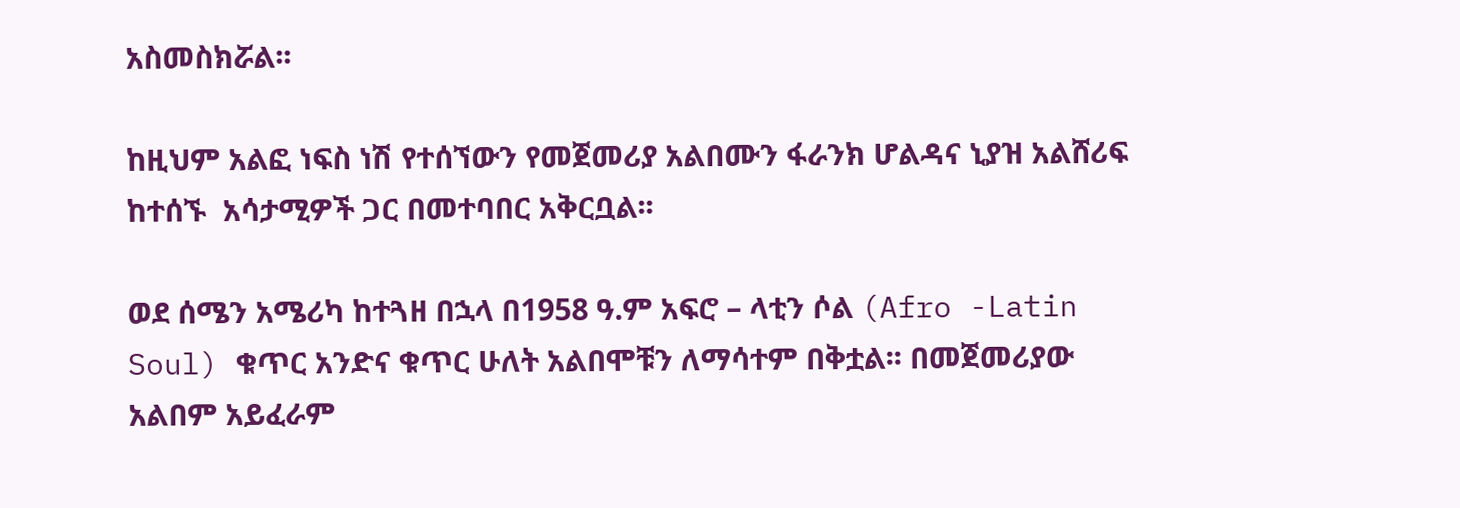አስመስክሯል፡፡

ከዚህም አልፎ ነፍስ ነሽ የተሰኘውን የመጀመሪያ አልበሙን ፋራንክ ሆልዳና ኒያዝ አልሸሪፍ ከተሰኙ  አሳታሚዎች ጋር በመተባበር አቅርቧል፡፡

ወደ ሰሜን አሜሪካ ከተጓዘ በኋላ በ1958 ዓ.ም አፍሮ – ላቲን ሶል (Afro -Latin Soul) ቁጥር አንድና ቁጥር ሁለት አልበሞቹን ለማሳተም በቅቷል፡፡ በመጀመሪያው አልበም አይፈራም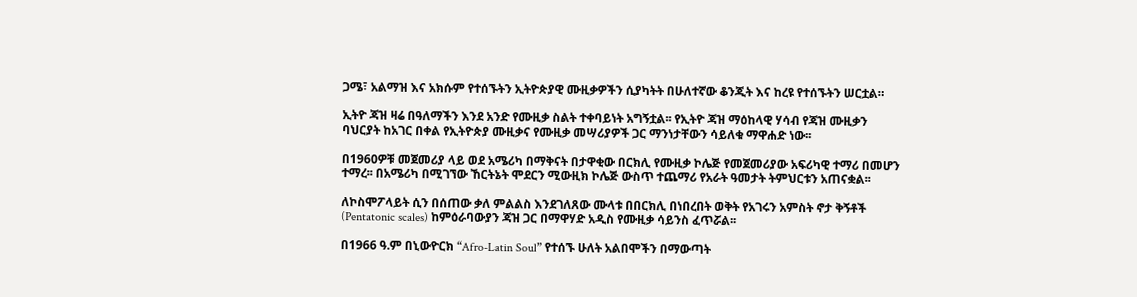ጋሜ፣ አልማዝ እና አክሱም የተሰኙትን ኢትዮጵያዊ ሙዚቃዎችን ሲያካትት በሁለተኛው ቆንጂት እና ከረዩ የተሰኙትን ሠርቷል።

ኢትዮ ጃዝ ዛሬ በዓለማችን እንደ አንድ የሙዚቃ ስልት ተቀባይነት አግኝቷል፡፡ የኢትዮ ጃዝ ማዕከላዊ ሃሳብ የጃዝ ሙዚቃን ባህርያት ከአገር በቀል የኢትዮጵያ ሙዚቃና የሙዚቃ መሣሪያዎች ጋር ማንነታቸውን ሳይለቁ ማዋሐድ ነው፡፡

በ1960ዎቹ መጀመሪያ ላይ ወደ አሜሪካ በማቅናት በታዋቂው በርክሊ የሙዚቃ ኮሌጅ የመጀመሪያው አፍሪካዊ ተማሪ በመሆን ተማረ፡፡ በአሜሪካ በሚገኘው ኸርትኔት ሞደርን ሚውዚክ ኮሌጅ ውስጥ ተጨማሪ የአራት ዓመታት ትምህርቱን አጠናቋል፡፡

ለኮስሞፖላይት ሲን በሰጠው ቃለ ምልልስ እንደገለጸው ሙላቱ በበርክሊ በነበረበት ወቅት የአገሩን አምስት ኖታ ቅኝቶች (Pentatonic scales) ከምዕራባውያን ጃዝ ጋር በማዋሃድ አዲስ የሙዚቃ ሳይንስ ፈጥሯል፡፡

በ1966 ዓ.ም በኒውዮርክ “Afro-Latin Soul” የተሰኙ ሁለት አልበሞችን በማውጣት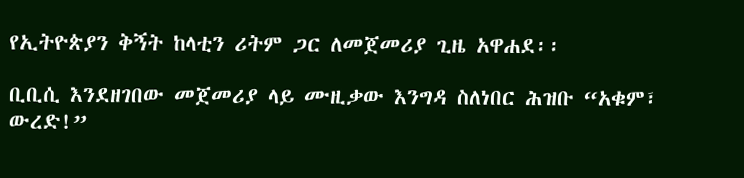የኢትዮጵያን ቅኝት ከላቲን ሪትም ጋር ለመጀመሪያ ጊዜ አዋሐደ፡፡

ቢቢሲ እንደዘገበው መጀመሪያ ላይ ሙዚቃው እንግዳ ስለነበር ሕዝቡ “አቁም፣ ውረድ!”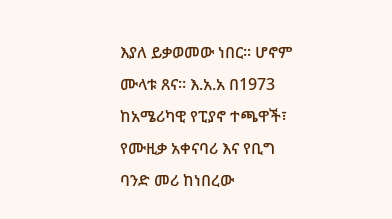እያለ ይቃወመው ነበር፡፡ ሆኖም ሙላቱ ጸና፡፡ እ.አ.አ በ1973 ከአሜሪካዊ የፒያኖ ተጫዋች፣ የሙዚቃ አቀናባሪ እና የቢግ ባንድ መሪ ከነበረው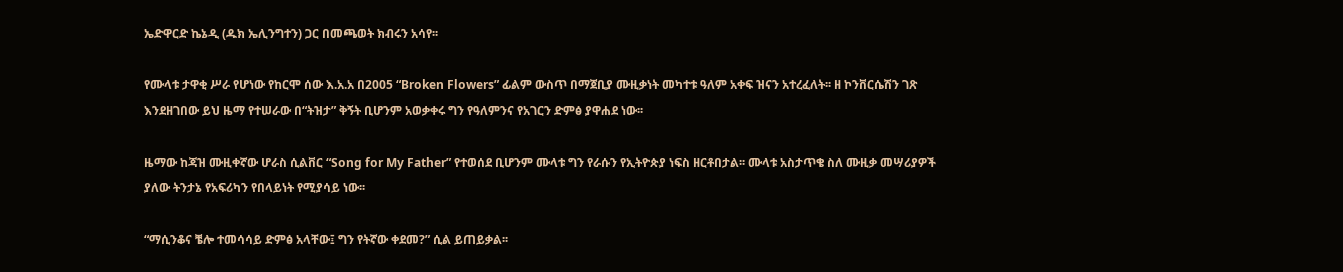ኤድዋርድ ኬኔዲ (ዱክ ኤሊንግተን) ጋር በመጫወት ክብሩን አሳየ፡፡

የሙላቱ ታዋቂ ሥራ የሆነው የከርሞ ሰው እ.አ.አ በ2005 “Broken Flowers” ፊልም ውስጥ በማጀቢያ ሙዚቃነት መካተቱ ዓለም አቀፍ ዝናን አተረፈለት፡፡ ዘ ኮንቨርሴሽን ገጽ እንደዘገበው ይህ ዜማ የተሠራው በ“ትዝታ” ቅኝት ቢሆንም አወቃቀሩ ግን የዓለምንና የአገርን ድምፅ ያዋሐደ ነው፡፡

ዜማው ከጃዝ ሙዚቀኛው ሆራስ ሲልቨር “Song for My Father” የተወሰደ ቢሆንም ሙላቱ ግን የራሱን የኢትዮጵያ ነፍስ ዘርቶበታል፡፡ ሙላቱ አስታጥቄ ስለ ሙዚቃ መሣሪያዎች ያለው ትንታኔ የአፍሪካን የበላይነት የሚያሳይ ነው፡፡

“ማሲንቆና ቼሎ ተመሳሳይ ድምፅ አላቸው፤ ግን የትኛው ቀደመ?” ሲል ይጠይቃል፡፡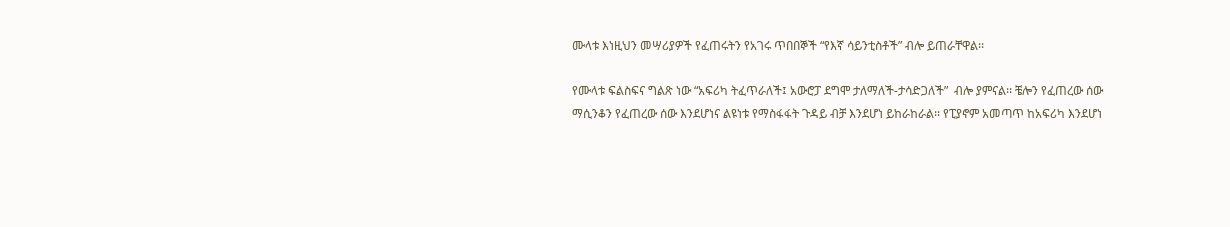ሙላቱ እነዚህን መሣሪያዎች የፈጠሩትን የአገሩ ጥበበኞች “የእኛ ሳይንቲስቶች” ብሎ ይጠራቸዋል፡፡

የሙላቱ ፍልስፍና ግልጽ ነው “አፍሪካ ትፈጥራለች፤ አውሮፓ ደግሞ ታለማለች-ታሳድጋለች”  ብሎ ያምናል፡፡ ቼሎን የፈጠረው ሰው ማሲንቆን የፈጠረው ሰው እንደሆነና ልዩነቱ የማስፋፋት ጉዳይ ብቻ እንደሆነ ይከራከራል፡፡ የፒያኖም አመጣጥ ከአፍሪካ እንደሆነ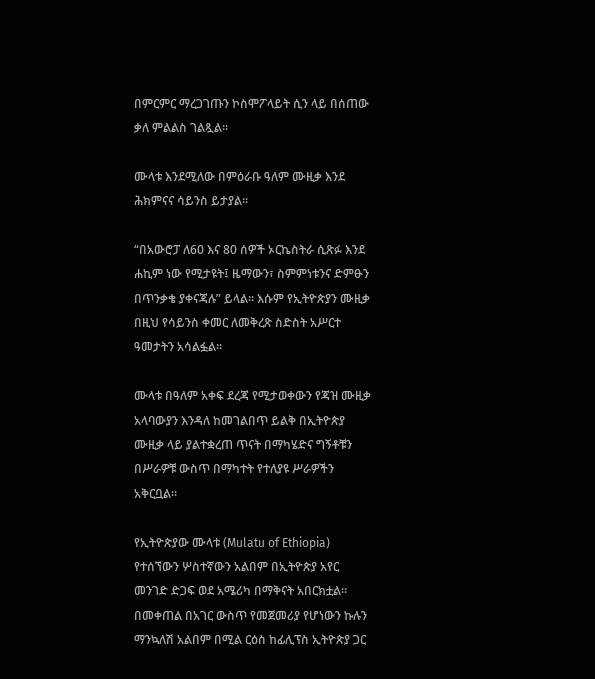በምርምር ማረጋገጡን ኮስሞፖላይት ሲን ላይ በሰጠው ቃለ ምልልስ ገልጿል፡፡

ሙላቱ እንደሚለው በምዕራቡ ዓለም ሙዚቃ እንደ ሕክምናና ሳይንስ ይታያል፡፡

“በአውሮፓ ለ60 እና 80 ሰዎች ኦርኬስትራ ሲጽፉ እንደ ሐኪም ነው የሚታዩት፤ ዜማውን፣ ስምምነቱንና ድምፁን በጥንቃቄ ያቀናጃሉ” ይላል፡፡ እሱም የኢትዮጵያን ሙዚቃ በዚህ የሳይንስ ቀመር ለመቅረጽ ስድስት አሥርተ ዓመታትን አሳልፏል፡፡

ሙላቱ በዓለም አቀፍ ደረጃ የሚታወቀውን የጃዝ ሙዚቃ አላባውያን እንዳለ ከመገልበጥ ይልቅ በኢትዮጵያ ሙዚቃ ላይ ያልተቋረጠ ጥናት በማካሄድና ግኝቶቹን በሥራዎቹ ውስጥ በማካተት የተለያዩ ሥራዎችን አቅርቧል፡፡

የኢትዮጵያው ሙላቱ (Mulatu of Ethiopia) የተሰኘውን ሦስተኛውን አልበም በኢትዮጵያ አየር መንገድ ድጋፍ ወደ አሜሪካ በማቅናት አበርክቷል፡፡ በመቀጠል በአገር ውስጥ የመጀመሪያ የሆነውን ኩሉን ማንኳለሽ አልበም በሚል ርዕስ ከፊሊፕስ ኢትዮጵያ ጋር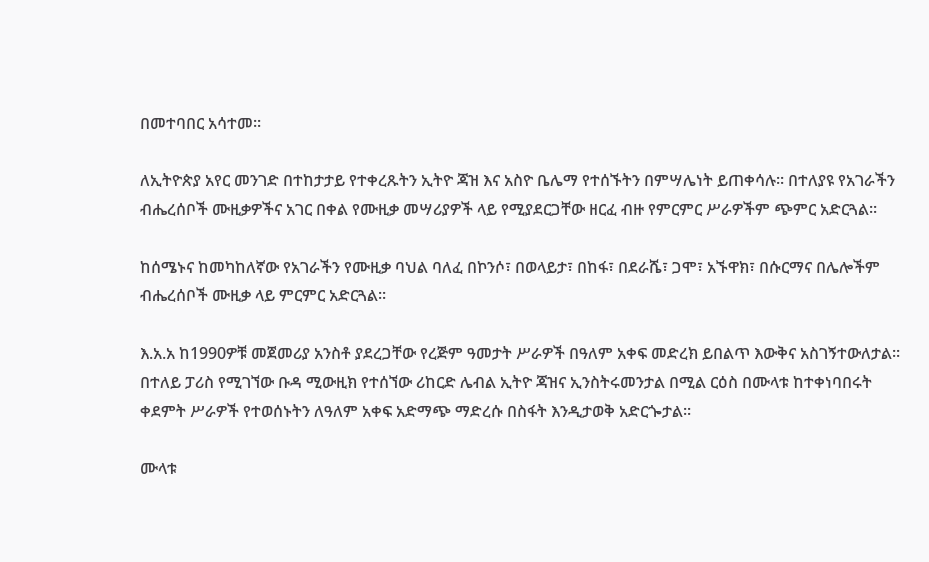በመተባበር አሳተመ፡፡

ለኢትዮጵያ አየር መንገድ በተከታታይ የተቀረጹትን ኢትዮ ጃዝ እና አስዮ ቤሌማ የተሰኙትን በምሣሌነት ይጠቀሳሉ፡፡ በተለያዩ የአገራችን ብሔረሰቦች ሙዚቃዎችና አገር በቀል የሙዚቃ መሣሪያዎች ላይ የሚያደርጋቸው ዘርፈ ብዙ የምርምር ሥራዎችም ጭምር አድርጓል፡፡

ከሰሜኑና ከመካከለኛው የአገራችን የሙዚቃ ባህል ባለፈ በኮንሶ፣ በወላይታ፣ በከፋ፣ በደራሼ፣ ጋሞ፣ አኙዋክ፣ በሱርማና በሌሎችም ብሔረሰቦች ሙዚቃ ላይ ምርምር አድርጓል፡፡

እ.አ.አ ከ1990ዎቹ መጀመሪያ አንስቶ ያደረጋቸው የረጅም ዓመታት ሥራዎች በዓለም አቀፍ መድረክ ይበልጥ እውቅና አስገኝተውለታል፡፡ በተለይ ፓሪስ የሚገኘው ቡዳ ሚውዚክ የተሰኘው ሪከርድ ሌብል ኢትዮ ጃዝና ኢንስትሩመንታል በሚል ርዕስ በሙላቱ ከተቀነባበሩት ቀደምት ሥራዎች የተወሰኑትን ለዓለም አቀፍ አድማጭ ማድረሱ በስፋት እንዲታወቅ አድርጐታል፡፡

ሙላቱ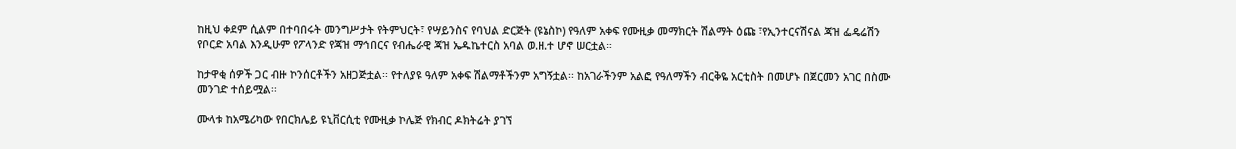ከዚህ ቀደም ሲልም በተባበሩት መንግሥታት የትምህርት፣ የሣይንስና የባህል ድርጅት (ዩኔስኮ) የዓለም አቀፍ የሙዚቃ መማክርት ሽልማት ዕጩ ፣የኢንተርናሽናል ጃዝ ፌዴሬሽን የቦርድ አባል እንዲሁም የፖላንድ የጃዝ ማኅበርና የብሔራዊ ጃዝ ኤዱኬተርስ አባል ወ.ዘ.ተ ሆኖ ሠርቷል።

ከታዋቂ ሰዎች ጋር ብዙ ኮንሰርቶችን አዘጋጅቷል፡፡ የተለያዩ ዓለም አቀፍ ሽልማቶችንም አግኝቷል፡፡ ከአገራችንም አልፎ የዓለማችን ብርቅዬ አርቲስት በመሆኑ በጀርመን አገር በስሙ መንገድ ተሰይሟል፡፡

ሙላቱ ከአሜሪካው የበርክሌይ ዩኒቨርሲቲ የሙዚቃ ኮሌጅ የክብር ዶክትሬት ያገኘ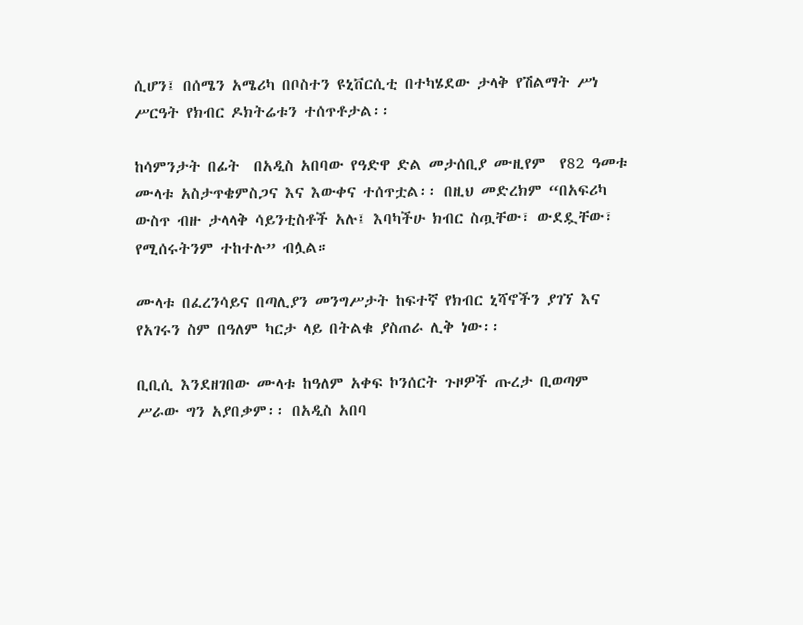ሲሆን፤ በሰሜን አሜሪካ በቦስተን ዩኒቨርሲቲ በተካሄደው ታላቅ የሽልማት ሥነ ሥርዓት የክብር ዶክትሬቱን ተሰጥቶታል፡፡

ከሳምንታት በፊት  በአዲስ አበባው የዓድዋ ድል መታሰቢያ ሙዚየም  የ82 ዓመቱ ሙላቱ አስታጥቄምስጋና እና እውቀና ተሰጥቷል፡፡ በዚህ መድረክም “በአፍሪካ ውስጥ ብዙ ታላላቅ ሳይንቲስቶች አሉ፤ እባካችሁ ክብር ስጧቸው፣ ውደዷቸው፣ የሚሰሩትንም ተከተሉ” ብሏል።

ሙላቱ በፈረንሳይና በጣሊያን መንግሥታት ከፍተኛ የክብር ኒሻኖችን ያገኘ እና የአገሩን ስም በዓለም ካርታ ላይ በትልቁ ያስጠራ ሊቅ ነው፡፡

ቢቢሲ እንደዘገበው ሙላቱ ከዓለም አቀፍ ኮንሰርት ጉዞዎች ጡረታ ቢወጣም ሥራው ግን አያበቃም፡፡ በአዲስ አበባ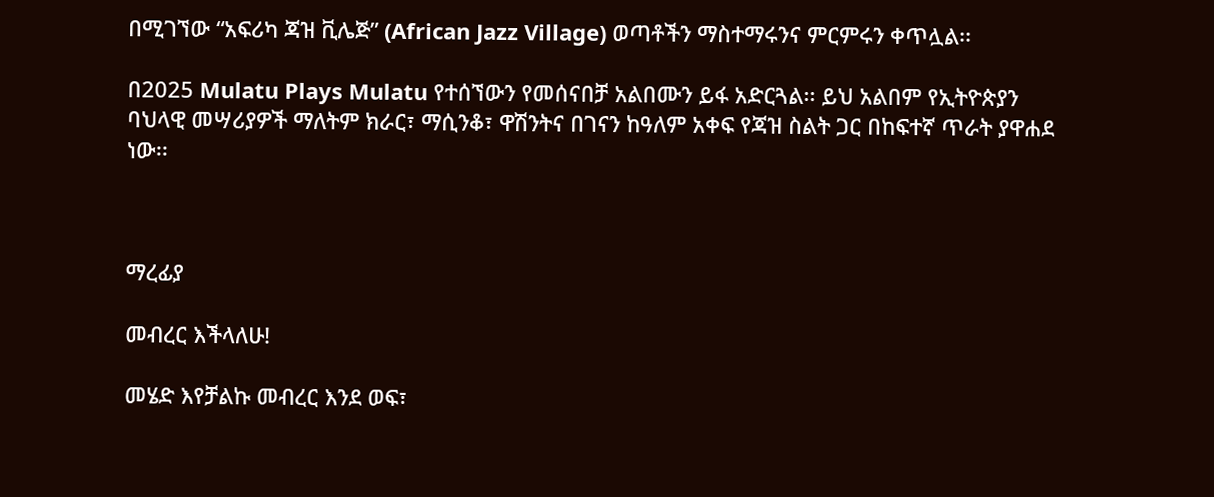በሚገኘው “አፍሪካ ጃዝ ቪሌጅ” (African Jazz Village) ወጣቶችን ማስተማሩንና ምርምሩን ቀጥሏል፡፡

በ2025 Mulatu Plays Mulatu የተሰኘውን የመሰናበቻ አልበሙን ይፋ አድርጓል፡፡ ይህ አልበም የኢትዮጵያን ባህላዊ መሣሪያዎች ማለትም ክራር፣ ማሲንቆ፣ ዋሽንትና በገናን ከዓለም አቀፍ የጃዝ ስልት ጋር በከፍተኛ ጥራት ያዋሐደ ነው፡፡



ማረፊያ

መብረር እችላለሁ!

መሄድ እየቻልኩ መብረር እንደ ወፍ፣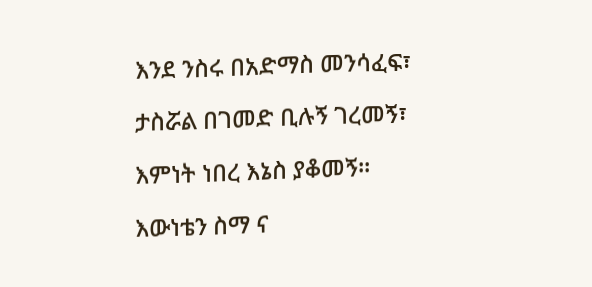እንደ ንስሩ በአድማስ መንሳፈፍ፣

ታስሯል በገመድ ቢሉኝ ገረመኝ፣

እምነት ነበረ እኔስ ያቆመኝ፡፡

እውነቴን ስማ ና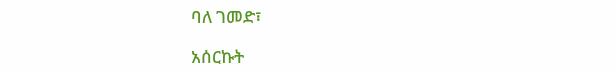ባለ ገመድ፣

አሰርኩት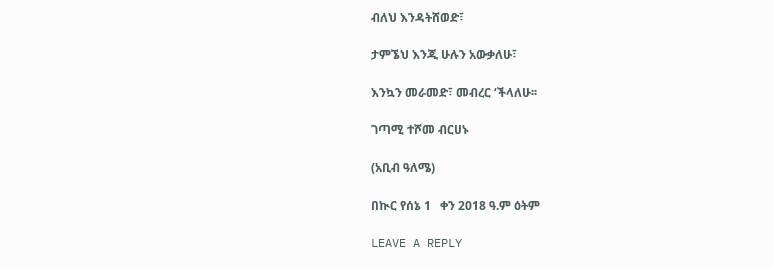ብለህ እንዳትሸወድ፣

ታምኜህ እንጂ ሁሉን አውቃለሁ፣

እንኳን መራመድ፣ መብረር ‘ችላለሁ፡፡

ገጣሚ ተሾመ ብርሀኑ

(አቢብ ዓለሜ)

በኲር የሰኔ 1   ቀን 2018 ዓ.ም ዕትም

LEAVE A REPLY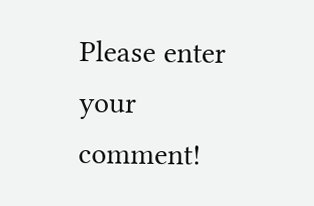Please enter your comment!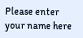Please enter your name here